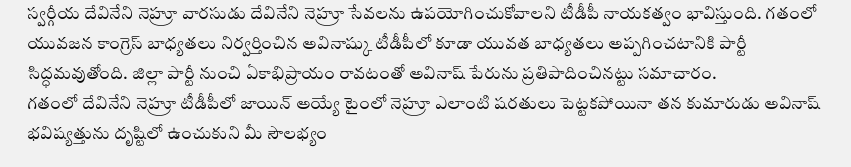స్వర్గీయ దేవినేని నెహ్రూ వారసుడు దేవినేని నెహ్రూ సేవలను ఉపయోగించుకోవాలని టీడీపీ నాయకత్వం భావిస్తుంది. గతంలో యువజన కాంగ్రెస్ బాధ్యతలు నిర్వర్తించిన అవినాష్కు టీడీపీలో కూడా యువత బాధ్యతలు అప్పగించటానికి పార్టీ సిద్ధమవుతోంది. జిల్లా పార్టీ నుంచి ఏకాభిప్రాయం రావటంతో అవినాష్ పేరును ప్రతిపాదించినట్టు సమాచారం.
గతంలో దేవినేని నెహ్రూ టీడీపీలో జాయిన్ అయ్యే టైంలో నెహ్రూ ఎలాంటి షరతులు పెట్టకపోయినా తన కుమారుడు అవినాష్ భవిష్యత్తును దృష్టిలో ఉంచుకుని మీ సౌలభ్యం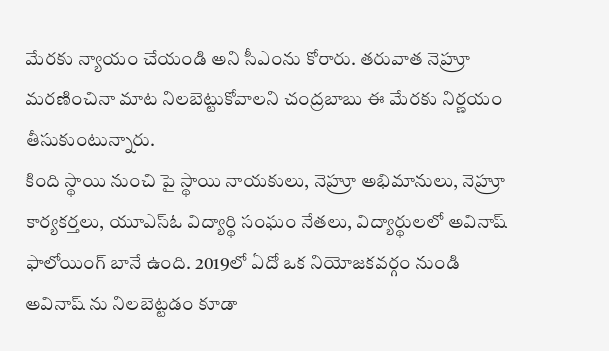మేరకు న్యాయం చేయండి అని సీఎంను కోరారు. తరువాత నెహ్రూ మరణించినా మాట నిలబెట్టుకోవాలని చంద్రబాబు ఈ మేరకు నిర్ణయం తీసుకుంటున్నారు.
కింది స్థాయి నుంచి పై స్థాయి నాయకులు, నెహ్రూ అభిమానులు, నెహ్రూ కార్యకర్తలు, యూఎస్ఓ విద్యార్థి సంఘం నేతలు, విద్యార్థులలో అవినాష్ ఫాలోయింగ్ బానే ఉంది. 2019లో ఏదో ఒక నియోజకవర్గం నుండి అవినాష్ ను నిలబెట్టడం కూడా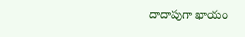దాదాపుగా ఖాయం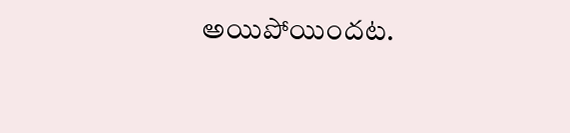అయిపోయిందట.